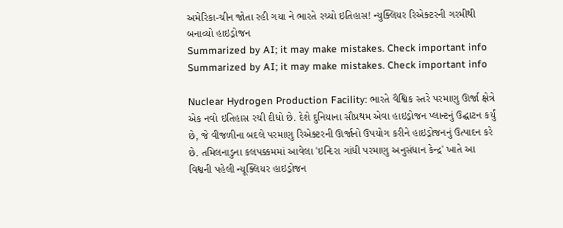અમેરિકા-ચીન જોતા રહી ગયા ને ભારતે રચ્યો ઇતિહાસ! ન્યુક્લિયર રિએક્ટરની ગરમીથી બનાવ્યો હાઇડ્રોજન
Summarized by AI; it may make mistakes. Check important info
Summarized by AI; it may make mistakes. Check important info

Nuclear Hydrogen Production Facility: ભારતે વૈશ્વિક સ્તરે પરમાણુ ઊર્જા ક્ષેત્રે એક નવો ઇતિહાસ રચી દીધો છે. દેશે દુનિયાના સૌપ્રથમ એવા હાઇડ્રોજન પ્લાન્ટનું ઉદ્ઘાટન કર્યું છે, જે વીજળીના બદલે પરમાણુ રિએક્ટરની ઊર્જાનો ઉપયોગ કરીને હાઇડ્રોજનનું ઉત્પાદન કરે છે. તમિલનાડુના કલપક્કમમાં આવેલા 'ઇન્દિરા ગાંધી પરમાણુ અનુસંધાન કેન્દ્ર' ખાતે આ વિશ્વની પહેલી ન્યૂક્લિયર હાઇડ્રોજન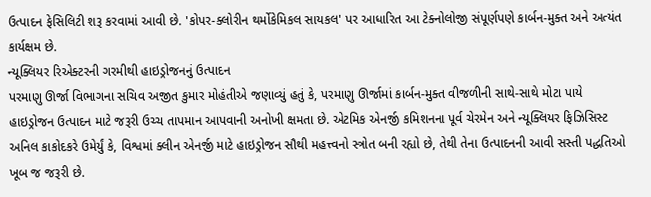ઉત્પાદન ફેસિલિટી શરૂ કરવામાં આવી છે. 'કોપર-ક્લોરીન થર્મોકેમિકલ સાયકલ' પર આધારિત આ ટેક્નોલોજી સંપૂર્ણપણે કાર્બન-મુક્ત અને અત્યંત કાર્યક્ષમ છે.
ન્યૂક્લિયર રિએક્ટરની ગરમીથી હાઇડ્રોજનનું ઉત્પાદન
પરમાણુ ઊર્જા વિભાગના સચિવ અજીત કુમાર મોહંતીએ જણાવ્યું હતું કે, પરમાણુ ઊર્જામાં કાર્બન-મુક્ત વીજળીની સાથે-સાથે મોટા પાયે હાઇડ્રોજન ઉત્પાદન માટે જરૂરી ઉચ્ચ તાપમાન આપવાની અનોખી ક્ષમતા છે. એટમિક એનર્જી કમિશનના પૂર્વ ચેરમેન અને ન્યૂક્લિયર ફિઝિસિસ્ટ અનિલ કાકોદકરે ઉમેર્યું કે, વિશ્વમાં ક્લીન એનર્જી માટે હાઇડ્રોજન સૌથી મહત્ત્વનો સ્ત્રોત બની રહ્યો છે, તેથી તેના ઉત્પાદનની આવી સસ્તી પદ્ધતિઓ ખૂબ જ જરૂરી છે.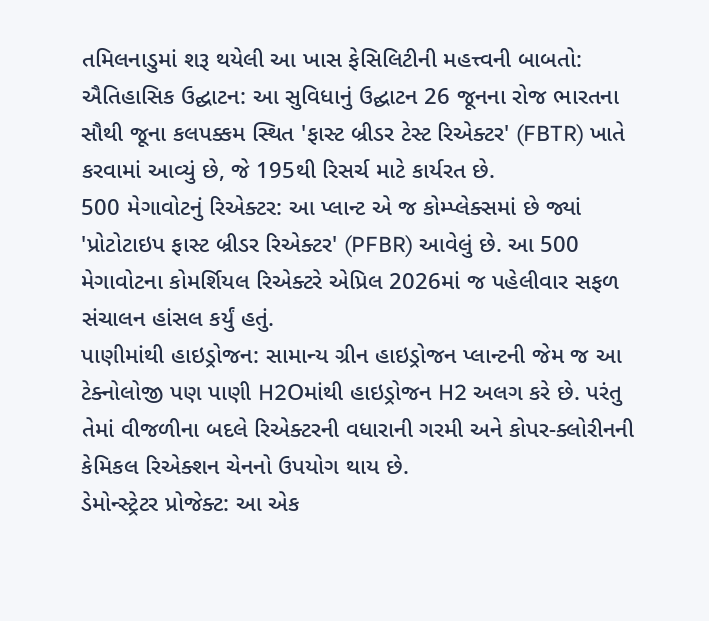તમિલનાડુમાં શરૂ થયેલી આ ખાસ ફેસિલિટીની મહત્ત્વની બાબતો:
ઐતિહાસિક ઉદ્ઘાટન: આ સુવિધાનું ઉદ્ઘાટન 26 જૂનના રોજ ભારતના સૌથી જૂના કલપક્કમ સ્થિત 'ફાસ્ટ બ્રીડર ટેસ્ટ રિએક્ટર' (FBTR) ખાતે કરવામાં આવ્યું છે, જે 195થી રિસર્ચ માટે કાર્યરત છે.
500 મેગાવોટનું રિએક્ટર: આ પ્લાન્ટ એ જ કોમ્પ્લેક્સમાં છે જ્યાં 'પ્રોટોટાઇપ ફાસ્ટ બ્રીડર રિએક્ટર' (PFBR) આવેલું છે. આ 500 મેગાવોટના કોમર્શિયલ રિએક્ટરે એપ્રિલ 2026માં જ પહેલીવાર સફળ સંચાલન હાંસલ કર્યું હતું.
પાણીમાંથી હાઇડ્રોજન: સામાન્ય ગ્રીન હાઇડ્રોજન પ્લાન્ટની જેમ જ આ ટેક્નોલોજી પણ પાણી H2Oમાંથી હાઇડ્રોજન H2 અલગ કરે છે. પરંતુ તેમાં વીજળીના બદલે રિએક્ટરની વધારાની ગરમી અને કોપર-ક્લોરીનની કેમિકલ રિએક્શન ચેનનો ઉપયોગ થાય છે.
ડેમોન્સ્ટ્રેટર પ્રોજેક્ટ: આ એક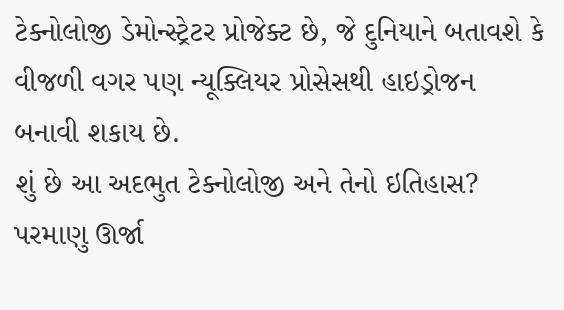ટેક્નોલોજી ડેમોન્સ્ટ્રેટર પ્રોજેક્ટ છે, જે દુનિયાને બતાવશે કે વીજળી વગર પણ ન્યૂક્લિયર પ્રોસેસથી હાઇડ્રોજન બનાવી શકાય છે.
શું છે આ અદભુત ટેક્નોલોજી અને તેનો ઇતિહાસ?
પરમાણુ ઊર્જા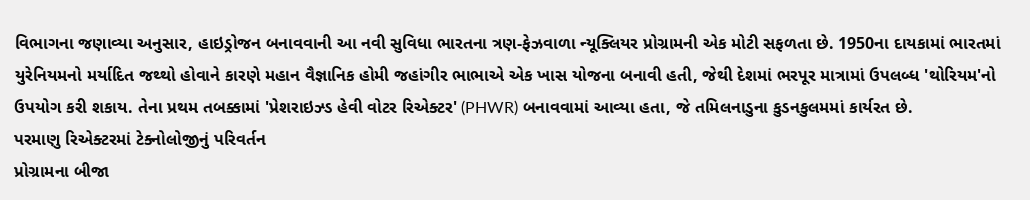વિભાગના જણાવ્યા અનુસાર, હાઇડ્રોજન બનાવવાની આ નવી સુવિધા ભારતના ત્રણ-ફેઝવાળા ન્યૂક્લિયર પ્રોગ્રામની એક મોટી સફળતા છે. 1950ના દાયકામાં ભારતમાં યુરેનિયમનો મર્યાદિત જથ્થો હોવાને કારણે મહાન વૈજ્ઞાનિક હોમી જહાંગીર ભાભાએ એક ખાસ યોજના બનાવી હતી, જેથી દેશમાં ભરપૂર માત્રામાં ઉપલબ્ધ 'થોરિયમ'નો ઉપયોગ કરી શકાય. તેના પ્રથમ તબક્કામાં 'પ્રેશરાઇઝ્ડ હેવી વોટર રિએક્ટર' (PHWR) બનાવવામાં આવ્યા હતા, જે તમિલનાડુના કુડનકુલમમાં કાર્યરત છે.
પરમાણુ રિએક્ટરમાં ટેક્નોલોજીનું પરિવર્તન
પ્રોગ્રામના બીજા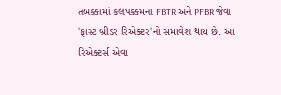તબક્કામાં કલપક્કમના FBTR અને PFBR જેવા 'ફાસ્ટ બ્રીડર રિએક્ટર'નો સમાવેશ થાય છે. આ રિએક્ટર્સ એવા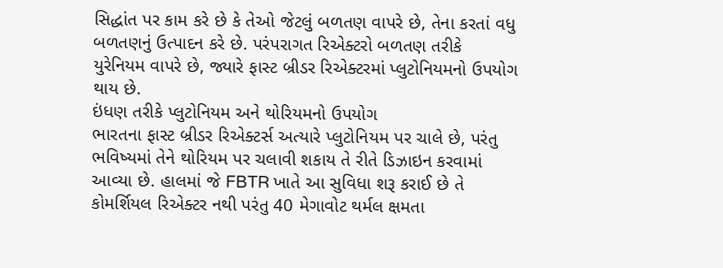સિદ્ધાંત પર કામ કરે છે કે તેઓ જેટલું બળતણ વાપરે છે, તેના કરતાં વધુ બળતણનું ઉત્પાદન કરે છે. પરંપરાગત રિએક્ટરો બળતણ તરીકે યુરેનિયમ વાપરે છે, જ્યારે ફાસ્ટ બ્રીડર રિએક્ટરમાં પ્લુટોનિયમનો ઉપયોગ થાય છે.
ઇંધણ તરીકે પ્લુટોનિયમ અને થોરિયમનો ઉપયોગ
ભારતના ફાસ્ટ બ્રીડર રિએક્ટર્સ અત્યારે પ્લુટોનિયમ પર ચાલે છે, પરંતુ ભવિષ્યમાં તેને થોરિયમ પર ચલાવી શકાય તે રીતે ડિઝાઇન કરવામાં આવ્યા છે. હાલમાં જે FBTR ખાતે આ સુવિધા શરૂ કરાઈ છે તે કોમર્શિયલ રિએક્ટર નથી પરંતુ 40 મેગાવોટ થર્મલ ક્ષમતા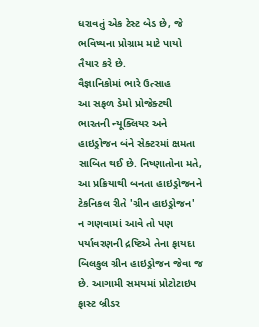ધરાવતું એક ટેસ્ટ બેડ છે, જે ભવિષ્યના પ્રોગ્રામ માટે પાયો તૈયાર કરે છે.
વૈજ્ઞાનિકોમાં ભારે ઉત્સાહ
આ સફળ ડેમો પ્રોજેક્ટથી ભારતની ન્યૂક્લિયર અને હાઇડ્રોજન બંને સેક્ટરમાં ક્ષમતા સાબિત થઈ છે. નિષ્ણાતોના મતે, આ પ્રક્રિયાથી બનતા હાઇડ્રોજનને ટેકનિકલ રીતે 'ગ્રીન હાઇડ્રોજન' ન ગણવામાં આવે તો પણ પર્યાવરણની દ્રષ્ટિએ તેના ફાયદા બિલકુલ ગ્રીન હાઇડ્રોજન જેવા જ છે. આગામી સમયમાં પ્રોટોટાઇપ ફાસ્ટ બ્રીડર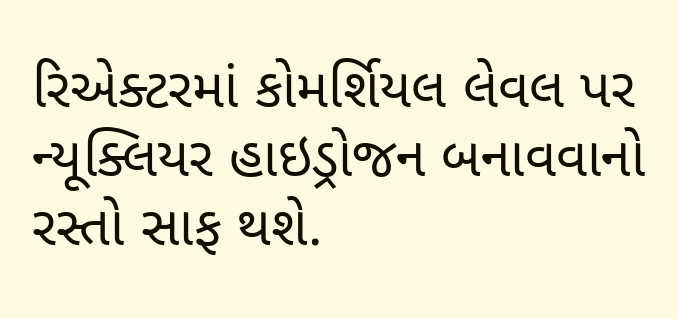રિએક્ટરમાં કોમર્શિયલ લેવલ પર ન્યૂક્લિયર હાઇડ્રોજન બનાવવાનો રસ્તો સાફ થશે.